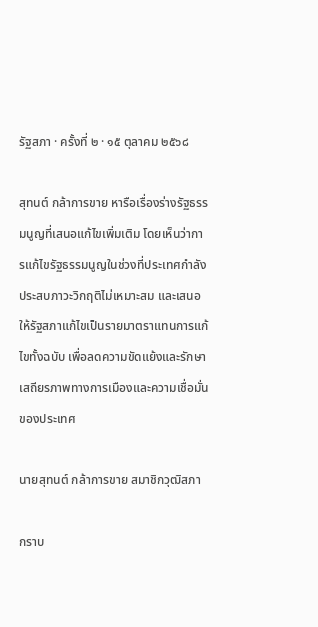รัฐสภา · ครั้งที่ ๒ · ๑๕ ตุลาคม ๒๕๖๘

สุทนต์ กล้าการขาย หารือเรื่องร่างรัฐธรรมนูญที่เสนอแก้ไขเพิ่มเติม โดยเห็นว่าการแก้ไขรัฐธรรมนูญในช่วงที่ประเทศกำลังประสบภาวะวิกฤติไม่เหมาะสม และเสนอให้รัฐสภาแก้ไขเป็นรายมาตราแทนการแก้ไขทั้งฉบับ เพื่อลดความขัดแย้งและรักษาเสถียรภาพทางการเมืองและความเชื่อมั่นของประเทศ

นายสุทนต์ กล้าการขาย สมาชิกวุฒิสภา

กราบ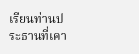เรียนท่านประธานที่เคา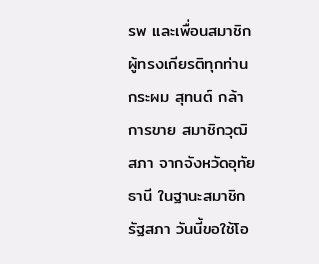รพ และเพื่อนสมาชิกผู้ทรงเกียรติทุกท่าน กระผม สุทนต์ กล้าการขาย สมาชิกวุฒิสภา จากจังหวัดอุทัยธานี ในฐานะสมาชิกรัฐสภา วันนี้ขอใช้โอ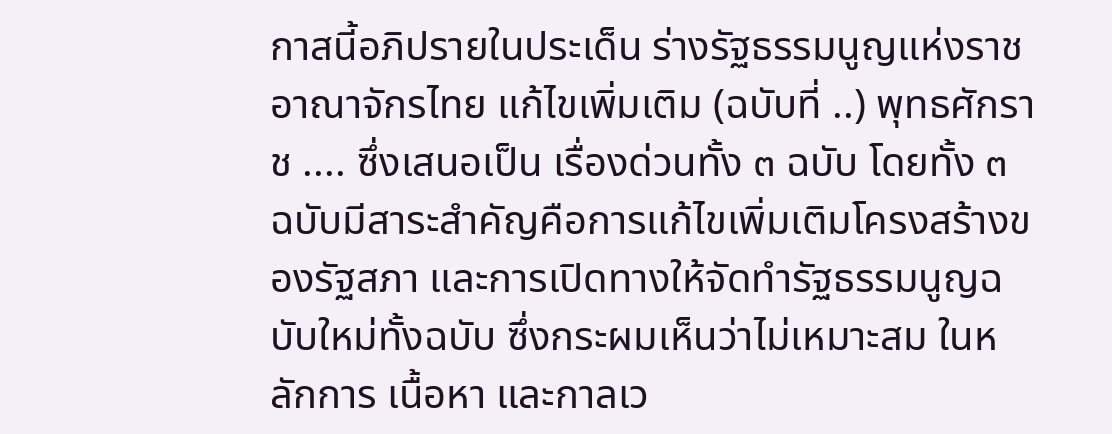กาสนี้อภิปรายในประเด็น ร่างรัฐธรรมนูญแห่งราชอาณาจักรไทย แก้ไขเพิ่มเติม (ฉบับที่ ..) พุทธศักราช .... ซึ่งเสนอเป็น เรื่องด่วนทั้ง ๓ ฉบับ โดยทั้ง ๓ ฉบับมีสาระสำคัญคือการแก้ไขเพิ่มเติมโครงสร้างของรัฐสภา และการเปิดทางให้จัดทำรัฐธรรมนูญฉบับใหม่ทั้งฉบับ ซึ่งกระผมเห็นว่าไม่เหมาะสม ในหลักการ เนื้อหา และกาลเว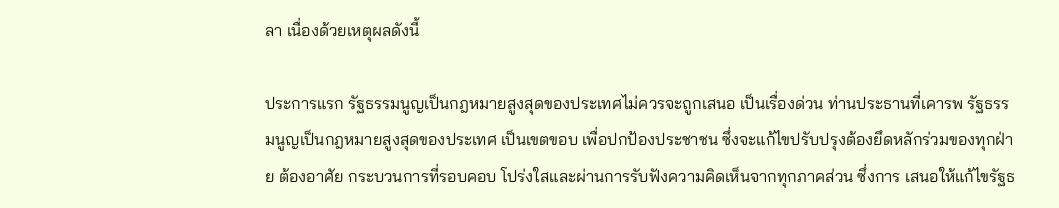ลา เนื่องด้วยเหตุผลดังนี้

ประการแรก รัฐธรรมนูญเป็นกฎหมายสูงสุดของประเทศไม่ควรจะถูกเสนอ เป็นเรื่องด่วน ท่านประธานที่เคารพ รัฐธรรมนูญเป็นกฎหมายสูงสุดของประเทศ เป็นเขตขอบ เพื่อปกป้องประชาชน ซึ่งจะแก้ไขปรับปรุงต้องยึดหลักร่วมของทุกฝ่าย ต้องอาศัย กระบวนการที่รอบคอบ โปร่งใสและผ่านการรับฟังความคิดเห็นจากทุกภาคส่วน ซึ่งการ เสนอให้แก้ไขรัฐธ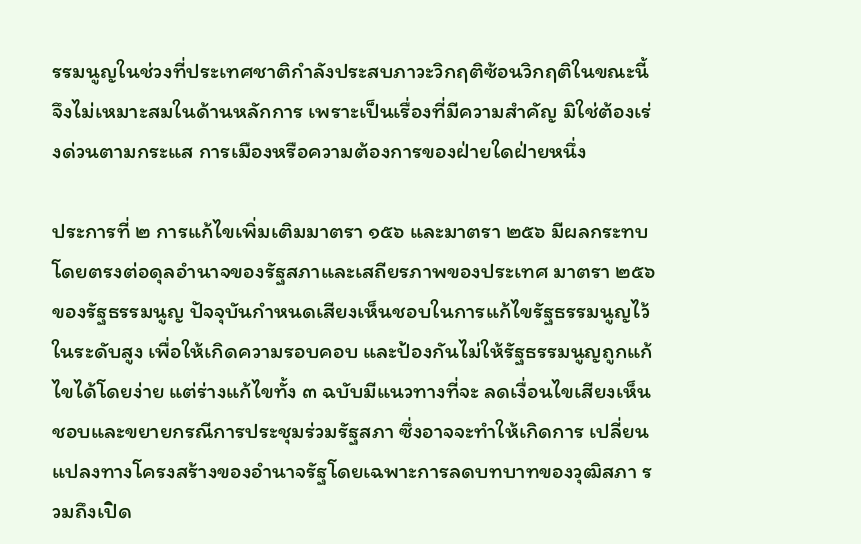รรมนูญในช่วงที่ประเทศชาติกำลังประสบภาวะวิกฤติซ้อนวิกฤติในขณะนี้ จึงไม่เหมาะสมในด้านหลักการ เพราะเป็นเรื่องที่มีความสำคัญ มิใช่ต้องเร่งด่วนตามกระแส การเมืองหรือความต้องการของฝ่ายใดฝ่ายหนึ่ง

ประการที่ ๒ การแก้ไขเพิ่มเติมมาตรา ๑๕๖ และมาตรา ๒๕๖ มีผลกระทบ โดยตรงต่อดุลอำนาจของรัฐสภาและเสถียรภาพของประเทศ มาตรา ๒๕๖ ของรัฐธรรมนูญ ปัจจุบันกำหนดเสียงเห็นชอบในการแก้ไขรัฐธรรมนูญไว้ในระดับสูง เพื่อให้เกิดความรอบคอบ และป้องกันไม่ให้รัฐธรรมนูญถูกแก้ไขได้โดยง่าย แต่ร่างแก้ไขทั้ง ๓ ฉบับมีแนวทางที่จะ ลดเงื่อนไขเสียงเห็นชอบและขยายกรณีการประชุมร่วมรัฐสภา ซึ่งอาจจะทำให้เกิดการ เปลี่ยนแปลงทางโครงสร้างของอำนาจรัฐโดยเฉพาะการลดบทบาทของวุฒิสภา รวมถึงเปิด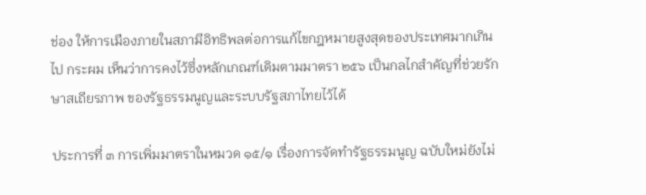ช่อง ให้การเมืองภายในสภามีอิทธิพลต่อการแก้ไขกฎหมายสูงสุดของประเทศมากเกินไป กระผม เห็นว่าการคงไว้ซึ่งหลักเกณฑ์เดิมตามมาตรา ๒๕๖ เป็นกลไกสำคัญที่ช่วยรักษาสเถียรภาพ ของรัฐธรรมนูญและระบบรัฐสภาไทยไว้ได้

ประการที่ ๓ การเพิ่มมาตราในหมวด ๑๕/๑ เรื่องการจัดทำรัฐธรรมนูญ ฉบับใหม่ยังไม่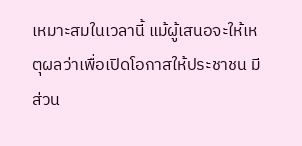เหมาะสมในเวลานี้ แม้ผู้เสนอจะให้เหตุผลว่าเพื่อเปิดโอกาสให้ประชาชน มีส่วน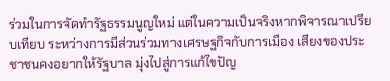ร่วมในการจัดทำรัฐธรรมนูญใหม่ แต่ในความเป็นจริงหากพิจารณาเปรียบเทียบ ระหว่างการมีส่วนร่วมทางเศรษฐกิจกับการเมือง เสียงของประชาชนคงอยากให้รัฐบาล มุ่งไปสู่การแก้ไขปัญ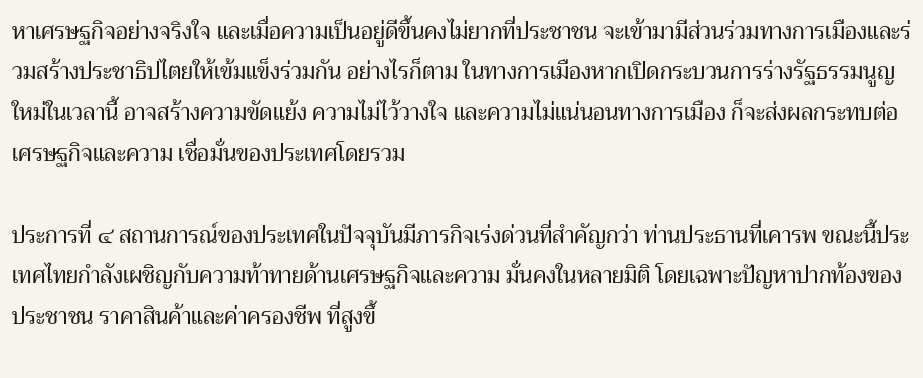หาเศรษฐกิจอย่างจริงใจ และเมื่อความเป็นอยู่ดีขึ้นคงไม่ยากที่ประชาชน จะเข้ามามีส่วนร่วมทางการเมืองและร่วมสร้างประชาธิปไตยให้เข้มแข็งร่วมกัน อย่างไรก็ตาม ในทางการเมืองหากเปิดกระบวนการร่างรัฐธรรมนูญใหม่ในเวลานี้ อาจสร้างความขัดแย้ง ความไม่ไว้วางใจ และความไม่แน่นอนทางการเมือง ก็จะส่งผลกระทบต่อเศรษฐกิจและความ เชื่อมั่นของประเทศโดยรวม

ประการที่ ๔ สถานการณ์ของประเทศในปัจจุบันมีภารกิจเร่งด่วนที่สำคัญกว่า ท่านประธานที่เคารพ ขณะนี้ประเทศไทยกำลังเผชิญกับความท้าทายด้านเศรษฐกิจและความ มั่นคงในหลายมิติ โดยเฉพาะปัญหาปากท้องของประชาชน ราคาสินค้าและค่าครองชีพ ที่สูงขึ้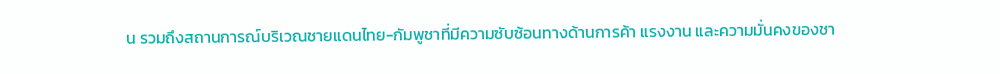น รวมถึงสถานการณ์บริเวณชายแดนไทย-กัมพูชาที่มีความซับซ้อนทางด้านการค้า แรงงาน และความมั่นคงของชา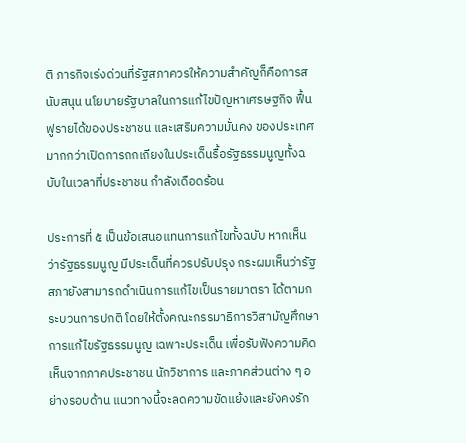ติ ภารกิจเร่งด่วนที่รัฐสภาควรให้ความสำคัญก็คือการสนับสนุน นโยบายรัฐบาลในการแก้ไขปัญหาเศรษฐกิจ ฟื้นฟูรายได้ของประชาชน และเสริมความมั่นคง ของประเทศ มากกว่าเปิดการถกเถียงในประเด็นรื้อรัฐธรรมนูญทั้งฉบับในเวลาที่ประชาชน กำลังเดือดร้อน

ประการที่ ๕ เป็นข้อเสนอแทนการแก้ไขทั้งฉบับ หากเห็นว่ารัฐธรรมนูญ มีประเด็นที่ควรปรับปรุง กระผมเห็นว่ารัฐสภายังสามารถดำเนินการแก้ไขเป็นรายมาตรา ได้ตามกระบวนการปกติ โดยให้ตั้งคณะกรรมาธิการวิสามัญศึกษาการแก้ไขรัฐธรรมนูญ เฉพาะประเด็น เพื่อรับฟังความคิดเห็นจากภาคประชาชน นักวิชาการ และภาคส่วนต่าง ๆ อย่างรอบด้าน แนวทางนี้จะลดความขัดแย้งและยังคงรัก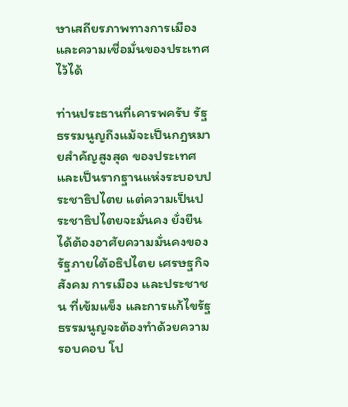ษาเสถียรภาพทางการเมือง และความเชื่อมั่นของประเทศไว้ได้

ท่านประธานที่เคารพครับ รัฐธรรมนูญถึงแม้จะเป็นกฎหมายสำคัญสูงสุด ของประเทศและเป็นรากฐานแห่งระบอบประชาธิปไตย แต่ความเป็นประชาธิปไตยจะมั่นคง ยั่งยืนได้ต้องอาศัยความมั่นคงของรัฐภายใต้อธิปไตย เศรษฐกิจ สังคม การเมือง และประชาชน ที่เข้มแข็ง และการแก้ไขรัฐธรรมนูญจะต้องทำด้วยความรอบคอบ โป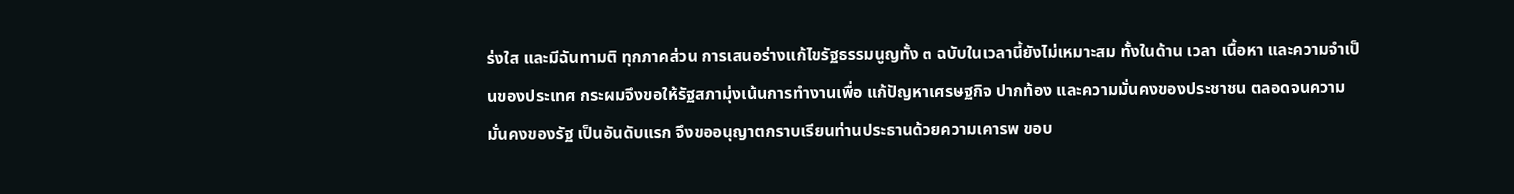ร่งใส และมีฉันทามติ ทุกภาคส่วน การเสนอร่างแก้ไขรัฐธรรมนูญทั้ง ๓ ฉบับในเวลานี้ยังไม่เหมาะสม ทั้งในด้าน เวลา เนื้อหา และความจำเป็นของประเทศ กระผมจึงขอให้รัฐสภามุ่งเน้นการทำงานเพื่อ แก้ปัญหาเศรษฐกิจ ปากท้อง และความมั่นคงของประชาชน ตลอดจนความมั่นคงของรัฐ เป็นอันดับแรก จึงขออนุญาตกราบเรียนท่านประธานด้วยความเคารพ ขอบ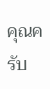คุณครับ